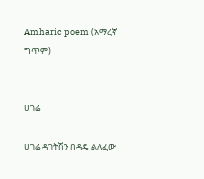Amharic poem (አማረኛ ግጥም)


ሀገሬ

ሀገሬ ዳገትሽን በዳዴ ልለፈው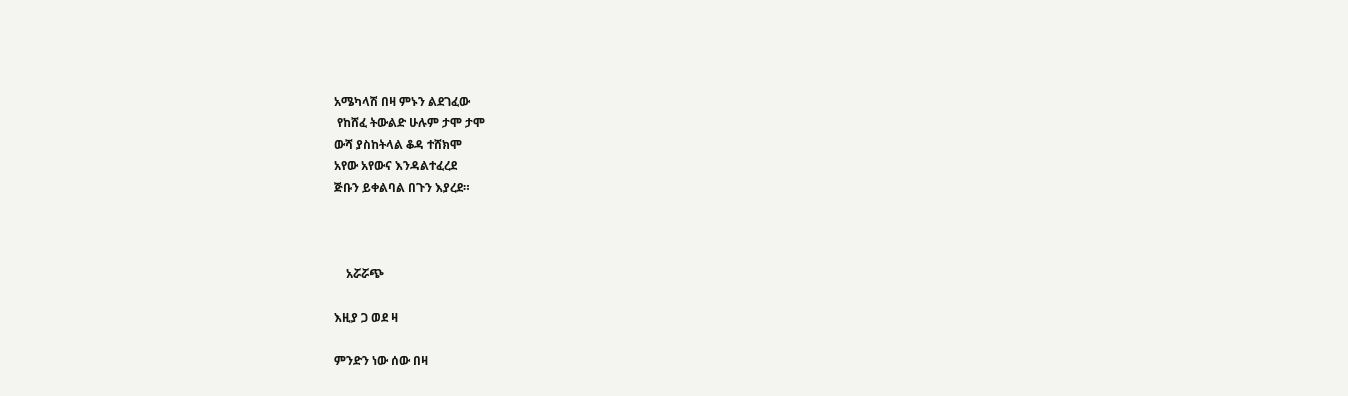አሜካላሽ በዛ ምኑን ልደገፈው
 የከሸፈ ትውልድ ሁሉም ታሞ ታሞ
ውሻ ያስከትላል ቆዳ ተሸክሞ
አየው አየውና እንዳልተፈረደ
ጅቡን ይቀልባል በጉን እያረደ።



    አሯሯጭ

እዚያ ጋ ወደ ዛ

ምንድን ነው ሰው በዛ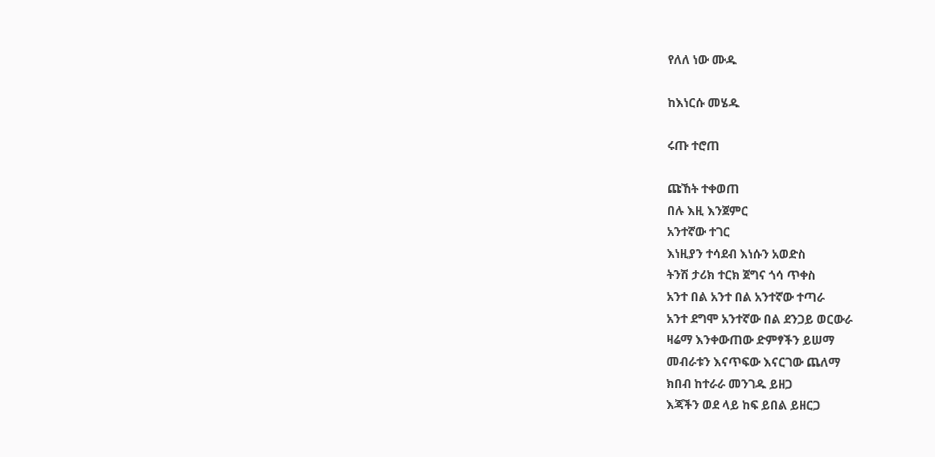የለለ ነው ሙዱ

ከእነርሱ መሄዱ

ሩጡ ተሮጠ

ጩኸት ተቀወጠ
በሉ እዚ እንጀምር
አንተኛው ተገር
እነዚያን ተሳደብ እነሱን አወድስ
ትንሽ ታሪክ ተርክ ጀግና ጎሳ ጥቀስ
አንተ በል አንተ በል አንተኛው ተጣራ
አንተ ደግሞ አንተኛው በል ደንጋይ ወርውራ
ዛሬማ እንቀውጠው ድምፃችን ይሠማ
መብራቱን እናጥፍው እናርገው ጨለማ
ክበብ ከተራራ መንገዱ ይዘጋ
እጃችን ወደ ላይ ከፍ ይበል ይዘርጋ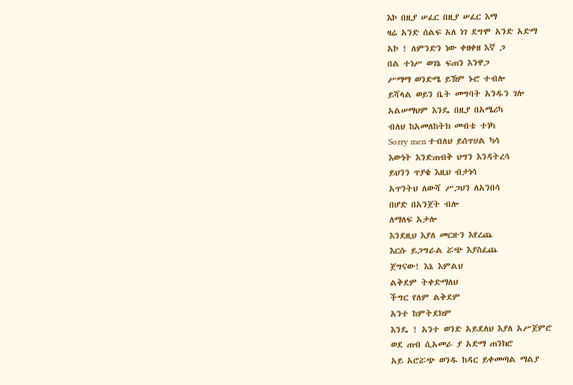እኮ በዚያ ሠፈር በዚያ ሠፈር እማ
ዛሬ አንድ ሰልፍ አለ ነገ ደግሞ አንድ አድማ
አኮ ! ለምንድን ነው ቀዘቀዘ እኛ ጋ
በል ተነሥ ወገኔ ፍጠን እንዋጋ
ሥማማ ወንድሜ ይኸም ኑሮ ተብሎ
ይሻላል ወይን ቤት መግባት አንዱን ገሎ
አልሠማህም እንዴ በዚያ በአሜሪካ
ብለህ ከአመለከትክ መብቴ ተነካ
Sorry men ተብለህ ይሰጥሀል ካሳ
እውነት እንድጠብቅ ህግን እንዳትረሳ
ይህንን ጥያቄ እዚህ ብታነሳ
አጥንትህ ለውሻ ሥጋህን ለአንበሳ
በሆድ በአንጀት ብሎ
ለማለፍ አታሎ
እንደዚህ እያለ መርዙን እየረጨ
እርሱ ይጋግራል ሯጭ እያስፈጨ
ጀግናው! እኔ እምልህ
ልቅደም ትቀድማለህ
ችግር የለም ልቅደም
አንተ ከምትደክም
እንዴ ! አንተ ወንድ አይደለህ እያለ አሥጀምሮ
ወደ ጠብ ሲአመራ ያ አድማ ጠንክሮ
አይ አሮሯጭ ወንዱ ከዳር ይቀመጣል ማልያ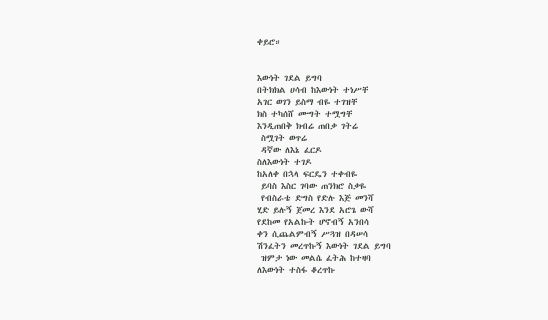ቀይሮ።


እውነት ገደል ይግባ
በትክክል ሀሳብ ከእውነት ተነሥቸ
አገር ወገን ይስማ ብዬ ተገዝቸ
ክስ ተካሰሸ ሙግት ተሟግቸ
እንዲጠበቅ ክብሬ ጠበቃ ገትሬ
 ስሟገት ወጥሬ
 ዳኛው ለእኔ ፈርዶ
ስለእውነት ተገዶ
ከአለቀ በኋላ ፍርዴን ተቀብዬ
 ይባስ እስር ገባው ጠንክሮ ስቃዬ
 የብስራቴ ድግስ የድሉ እጅ መንሻ
ሂድ ይሉኝ ጀመረ እንደ አሮጌ ውሻ
የደከመ የአልኩት ሆኖብኝ አንበሳ
ቀን ሲጨልምብኝ ሥጓዝ በዳሠሳ
ሽንፈትን መረጥኩኝ እውነት ገደል ይግባ
 ዝምታ ነው መልሴ ፈትሕ ከተዛባ
ለእውነት ተስፋ ቆረጥኩ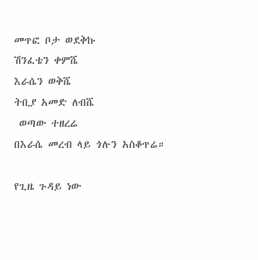መጥፎ ቦታ ወደቅኩ
ሽንፈቴን ቀምሼ
እራሴን ወቅሼ
ትቢያ አመድ ለብሼ
 ወጣው ተዘረሬ
በእራሴ መረብ ላይ ጎሉን አስቆጥሬ።

የጊዜ ጉዳይ ነው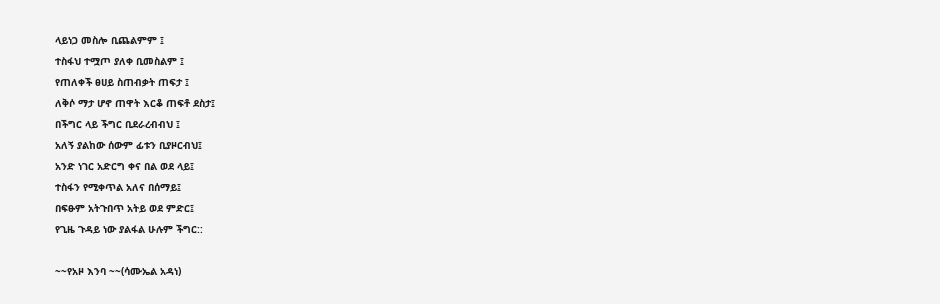ላይነጋ መስሎ ቢጨልምም ፤
ተስፋህ ተሟጦ ያለቀ ቢመስልም ፤
የጠለቀች ፀሀይ ስጠብቃት ጠፍታ ፤
ለቅሶ ማታ ሆኖ ጠዋት እርቆ ጠፍቶ ደስታ፤
በችግር ላይ ችግር ቢደራረብብህ ፤
አለኝ ያልከው ሰውም ፊቱን ቢያዞርብህ፤
አንድ ነገር አድርግ ቀና በል ወደ ላይ፤
ተስፋን የሚቀጥል አለና በሰማይ፤
በፍፁም አትጉበጥ አትይ ወደ ምድር፤
የጊዜ ጉዳይ ነው ያልፋል ሁሉም ችግር::

~~የአዞ እንባ ~~(ሳሙኤል አዳነ)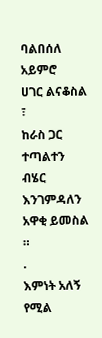ባልበሰለ አይምሮ
ሀገር ልናቆስል ፣
ከራስ ጋር ተጣልተን
ብሄር እንገምዳለን
አዋቂ ይመስል ።
.
እምነት አለኝ የሚል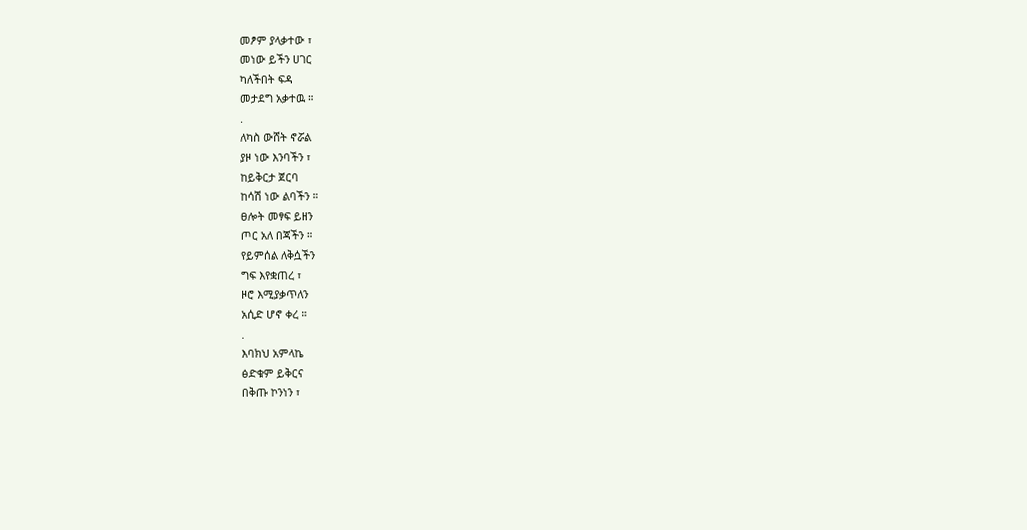መፆም ያላቃተው ፣
መነው ይችን ሀገር
ካለችበት ፍዳ
መታደግ አቃተዉ ።
.
ለካስ ውሸት ኖሯል
ያዞ ነው እንባችን ፣
ከይቅርታ ጀርባ
ከሳሽ ነው ልባችን ።
ፀሎት መፃፍ ይዘን
ጦር አለ በጃችን ።
የይምሰል ለቅሷችን
ግፍ እየቋጠረ ፣
ዞሮ እሚያቃጥለን
አሲድ ሆኖ ቀረ ።
.
እባክህ አምላኬ
ፅድቁም ይቅርና
በቅጡ ኮንነን ፣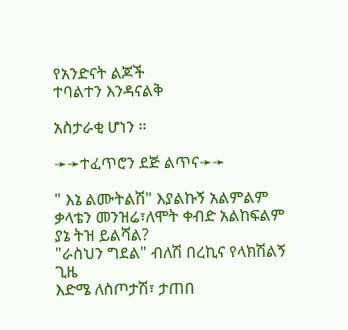የአንድናት ልጆች
ተባልተን እንዳናልቅ

አስታራቂ ሆነን ።

➛➛ተፈጥሮን ደጅ ልጥና➛➛

" እኔ ልሙትልሽ" እያልኩኝ አልምልም
ቃላቴን መንዝሬ፣ለሞት ቀብድ አልከፍልም
ያኔ ትዝ ይልሻል?
"ራስህን ግደል" ብለሽ በረኪና የላክሽልኝ ጊዜ
እድሜ ለስጦታሽ፣ ታጠበ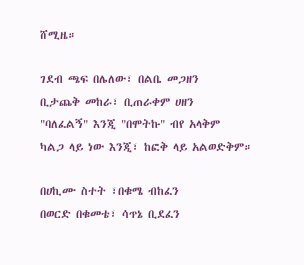ሸሚዜ።

ገደብ ጫፍ በሌለው፣ በልቤ መጋዘን
ቢታጨቅ መከራ፣ ቢጠራቀም ሀዘን
"ባለፈልኝ" እንጂ "በሞትኩ" ብየ አላቅም
ካልጋ ላይ ነው እንጂ፣ ከፎቅ ላይ አልወድቅም።

በሀኪሙ ስተት ፣በቁሜ ብከፈን
በወርድ በቁመቴ፣ ሳጥኔ ቢደፈን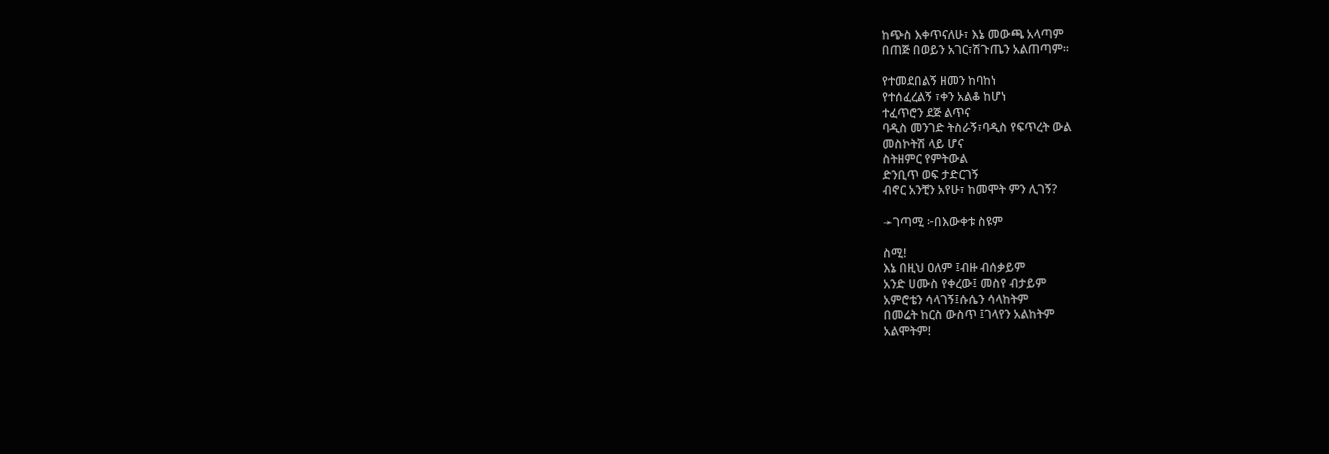ከጭስ እቀጥናለሁ፣ እኔ መውጫ አላጣም
በጠጅ በወይን አገር፣ሽጉጤን አልጠጣም።

የተመደበልኝ ዘመን ከባከነ
የተሰፈረልኝ ፣ቀን አልቆ ከሆነ
ተፈጥሮን ደጅ ልጥና
ባዲስ መንገድ ትስራኝ፣ባዲስ የፍጥረት ውል
መስኮትሽ ላይ ሆና
ስትዘምር የምትውል
ድንቢጥ ወፍ ታድርገኝ
ብኖር አንቺን አየሁ፣ ከመሞት ምን ሊገኝ?

➛ገጣሚ ፦በእውቀቱ ስዩም

ስሚ!
እኔ በዚህ ዐለም ፤ብዙ ብሰቃይም
አንድ ሀሙስ የቀረው፤ መስየ ብታይም
አምሮቴን ሳላገኝ፤ሱሴን ሳላከትም
በመሬት ከርስ ውስጥ ፤ገላየን አልከትም
አልሞትም!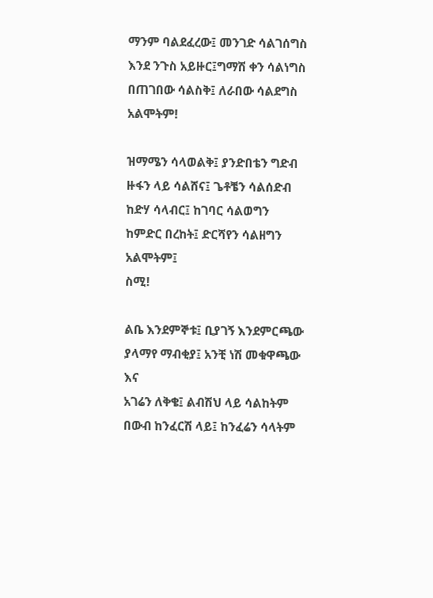ማንም ባልደፈረው፤ መንገድ ሳልገሰግስ
እንደ ንጉስ አይዙር፤ግማሽ ቀን ሳልነግስ
በጠገበው ሳልስቅ፤ ለራበው ሳልደግስ
አልሞትም!

ዝማሜን ሳላወልቅ፤ ያንድበቴን ግድብ
ዙፋን ላይ ሳልሸና፤ ጌቶቼን ሳልሰድብ
ከድሃ ሳላብር፤ ከገባር ሳልወግን
ከምድር በረከት፤ ድርሻየን ሳልዘግን
አልሞትም፤
ስሚ!

ልቤ እንደምኞቱ፤ ቢያገኝ እንደምርጫው
ያላማየ ማብቂያ፤ አንቺ ነሽ መቁዋጫው
እና
አገሬን ለቅቄ፤ ልብሽህ ላይ ሳልከትም
በውብ ከንፈርሽ ላይ፤ ከንፈሬን ሳላትም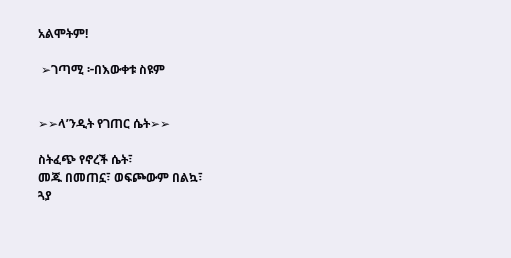አልሞትም!

 ➢ገጣሚ ፦በእውቀቱ ስዩም


➢➢ላ’ንዲት የገጠር ሴት➢➢

ስትፈጭ የኖረች ሴት፣
መጁ በመጠኗ፣ ወፍጮውም በልኳ፣
ጓያ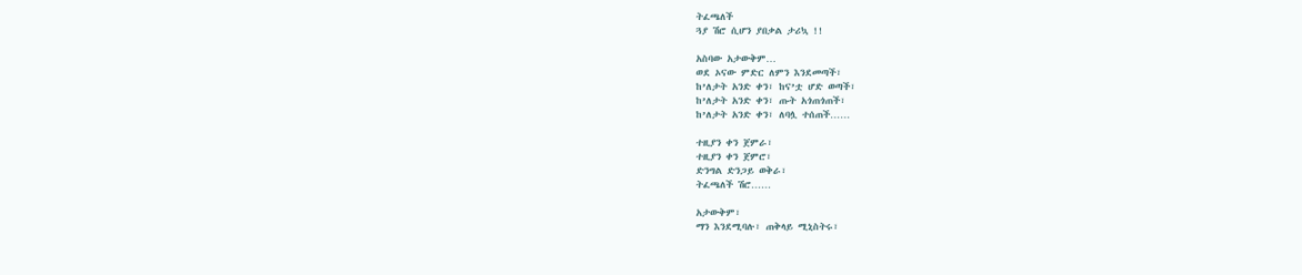ትፈጫለች
ጓያ ሽሮ ሲሆን ያበቃል ታሪኳ !!

አስባው አታውቅም…
ወደ ኦናው ምድር ለምን እንደመጣች፣
ከ’ለታት አንድ ቀን፣ ከና’ቷ ሆድ ወጣች፣
ከ’ለታት አንድ ቀን፣ ጡት አጎጠጎጠች፣
ከ’ለታት አንድ ቀን፣ ለባሏ ተሰጠች……

ተዚያን ቀን ጀምራ፣
ተዚያን ቀን ጀምሮ፣
ድንግል ድንጋይ ወቅራ፣
ትፈጫለች ሽሮ……

አታውቅም፣
ማን እንደሚባሉ፣ ጠቅላይ ሚኒስትሩ፣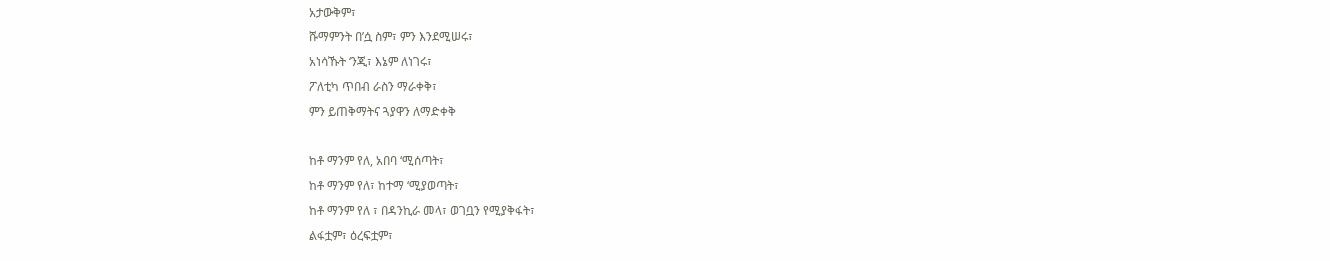አታውቅም፣
ሹማምንት በ’ሷ ስም፣ ምን እንደሚሠሩ፣
አነሳኹት ‘ንጂ፣ እኔም ለነገሩ፣
ፖለቲካ ጥበብ ራስን ማራቀቅ፣
ምን ይጠቅማትና ጓያዋን ለማድቀቅ

ከቶ ማንም የለ, አበባ ‘ሚሰጣት፣
ከቶ ማንም የለ፣ ከተማ ‘ሚያወጣት፣
ከቶ ማንም የለ ፣ በዳንኪራ መላ፣ ወገቧን የሚያቅፋት፣
ልፋቷም፣ ዕረፍቷም፣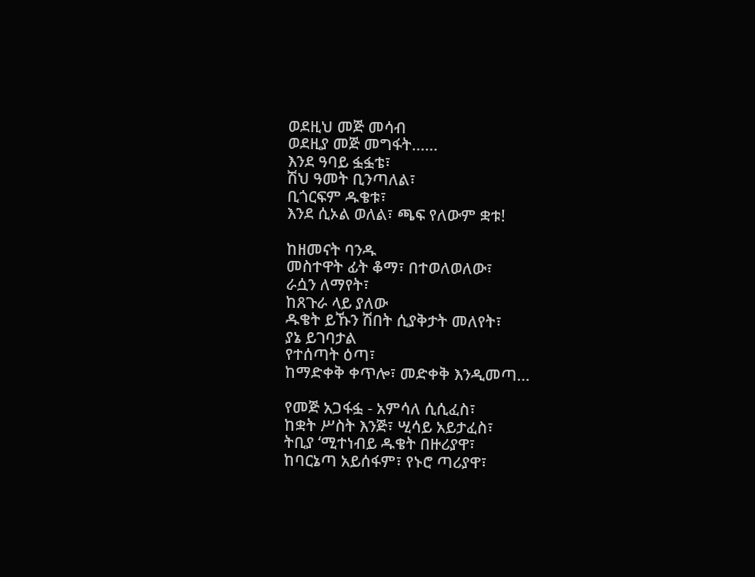ወደዚህ መጅ መሳብ
ወደዚያ መጅ መግፋት……
እንደ ዓባይ ፏፏቴ፣
ሽህ ዓመት ቢንጣለል፣
ቢጎርፍም ዱቄቱ፣
እንደ ሲኦል ወለል፣ ጫፍ የለውም ቋቱ!

ከዘመናት ባንዱ
መስተዋት ፊት ቆማ፣ በተወለወለው፣
ራሷን ለማየት፣
ከጸጉራ ላይ ያለው
ዱቄት ይኹን ሽበት ሲያቅታት መለየት፣
ያኔ ይገባታል
የተሰጣት ዕጣ፣
ከማድቀቅ ቀጥሎ፣ መድቀቅ እንዲመጣ…

የመጅ አጋፋፏ - አምሳለ ሲሲፈስ፣
ከቋት ሥስት እንጅ፣ ሢሳይ አይታፈስ፣
ትቢያ ‘ሚተነብይ ዱቄት በዙሪያዋ፣
ከባርኔጣ አይሰፋም፣ የኑሮ ጣሪያዋ፣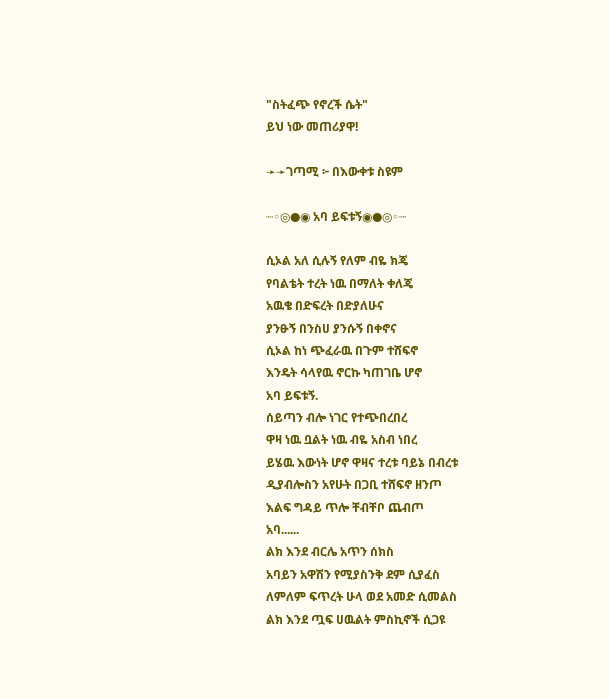"ስትፈጭ የኖረች ሴት"
ይህ ነው መጠሪያዋ!

➛➛ገጣሚ ፦ በእውቀቱ ስዩም

┈◦◎●◉ አባ ይፍቱኝ◉●◎◦┈

ሲኦል አለ ሲሉኝ የለም ብዬ ክጄ
የባልቴት ተረት ነዉ በማለት ቀለጄ
አዉቄ በድፍረት በድያለሁና
ያንፁኝ በንስሀ ያንሱኝ በቀኖና
ሲኦል ከነ ጭፈራዉ በጉም ተሸፍኖ
እንዴት ሳላየዉ ኖርኩ ካጠገቤ ሆኖ
አባ ይፍቱኝ.
ሰይጣን ብሎ ነገር የተጭበረበረ
ዋዛ ነዉ ቧልት ነዉ ብዬ አስብ ነበረ
ይሄዉ እውነት ሆኖ ዋዛና ተረቱ ባይኔ በብረቱ
ዲያብሎስን አየሁት በጋቢ ተሸፍኖ ዘንጦ
እልፍ ግዳይ ጥሎ ቸብቸቦ ጨብጦ
አባ......
ልክ እንደ ብርሌ አጥን ሰክስ
አባይን አዋሽን የሚያስንቅ ደም ሲያፈስ
ለምለም ፍጥረት ሁላ ወደ አመድ ሲመልስ
ልክ እንደ ጧፍ ሀዉልት ምስኪኖች ሲጋዩ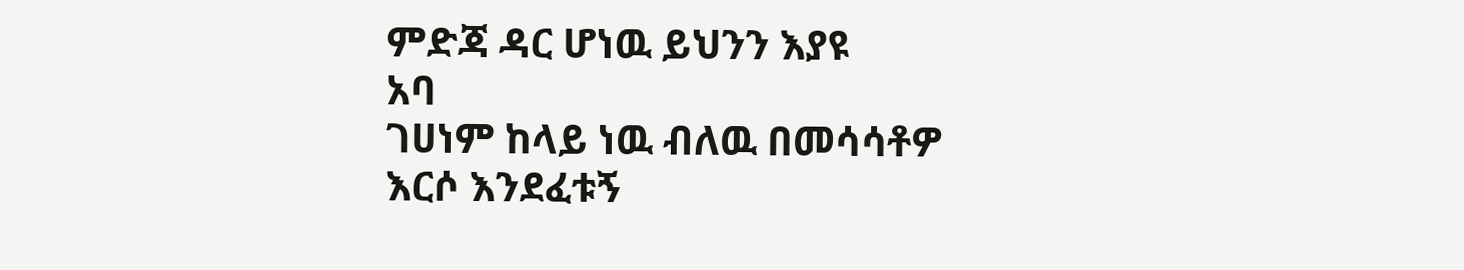ምድጃ ዳር ሆነዉ ይህንን እያዩ
አባ
ገሀነም ከላይ ነዉ ብለዉ በመሳሳቶዎ
እርሶ እንደፈቱኝ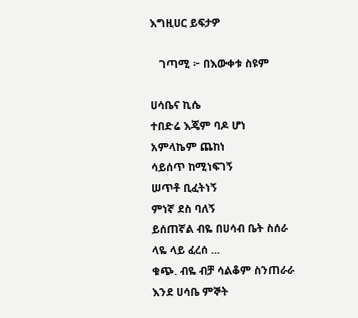እግዚሀር ይፍታዎ

   ገጣሚ ፦ በእውቀቱ ስዩም

ሀሳቤና ኪሴ
ተበድሬ እጄም ባዶ ሆነ
አምላኬም ጨከነ
ሳይሰጥ ከሚነፍገኝ
ሠጥቶ ቢፈትነኝ
ምነኛ ደስ ባለኝ
ይሰጠኛል ብዬ በሀሳብ ቤት ስሰራ
ላዬ ላይ ፈረሰ ...
ቁጭ. ብዬ ብቻ ሳልቆም ስንጠራራ
እንደ ሀሳቤ ምኞት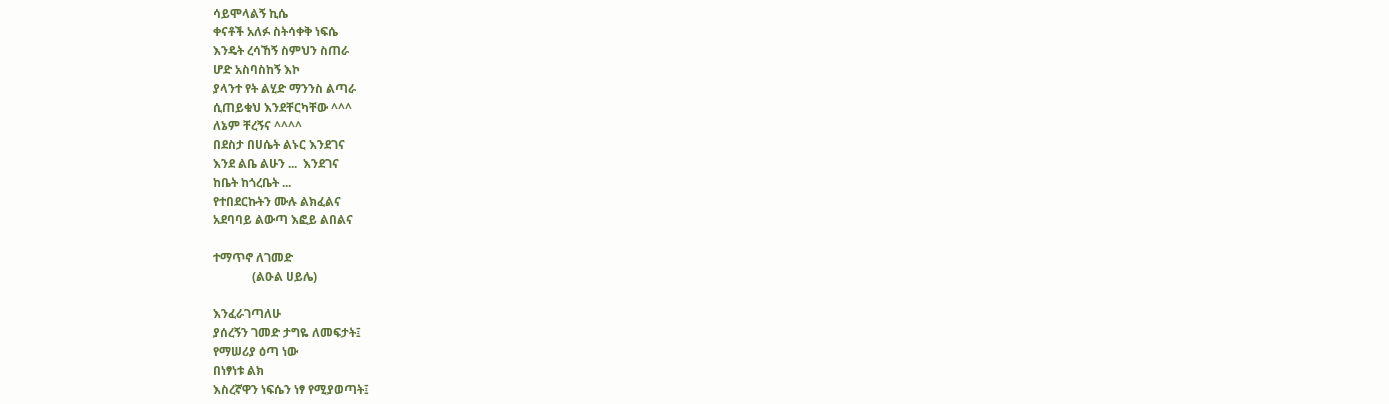ሳይሞላልኝ ኪሴ
ቀናቶች አለፉ ስትሳቀቅ ነፍሴ
እንዴት ረሳኸኝ ስምህን ስጠራ
ሆድ አስባስከኝ እኮ
ያላንተ የት ልሂድ ማንንስ ልጣራ
ሲጠይቁህ እንደቸርካቸው ^^^
ለኔም ቸረኝና ^^^^
በደስታ በሀሴት ልኑር እንደገና
እንደ ልቤ ልሁን ...  እንደገና
ከቤት ከጎረቤት ...
የተበደርኩትን ሙሉ ልክፈልና
አደባባይ ልውጣ እፎይ ልበልና

ተማጥኖ ለገመድ
             (ልዑል ሀይሌ)

እንፈራገጣለሁ
ያሰረኝን ገመድ ታግዬ ለመፍታት፤
የማሠሪያ ዕጣ ነው
በነፃነቱ ልክ
እስረኛዋን ነፍሴን ነፃ የሚያወጣት፤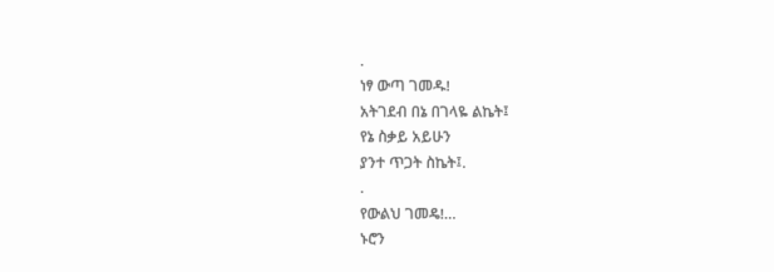.
ነፃ ውጣ ገመዱ!
አትገደብ በኔ በገላዬ ልኬት፤
የኔ ስቃይ አይሁን
ያንተ ጥጋት ስኬት፤.
.
የውልህ ገመዴ!...
ኑሮን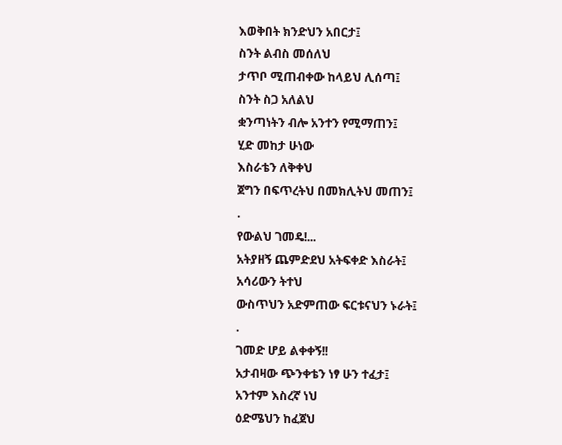እወቅበት ክንድህን አበርታ፤
ስንት ልብስ መሰለህ
ታጥቦ ሚጠብቀው ከላይህ ሊሰጣ፤
ስንት ስጋ አለልህ
ቋንጣነትን ብሎ አንተን የሚማጠን፤
ሂድ መከታ ሁነው
እስራቴን ለቅቀህ
ጀግን በፍጥረትህ በመክሊትህ መጠን፤
.
የውልህ ገመዴ!...
አትያዘኝ ጨምድደህ አትፍቀድ እስራት፤
አሳሪውን ትተህ
ውስጥህን አድምጠው ፍርቱናህን ኑራት፤
.
ገመድ ሆይ ልቀቀኝ!!
አታብዛው ጭንቀቴን ነፃ ሁን ተፈታ፤
አንተም እስረኛ ነህ
ዕድሜህን ከፈጀህ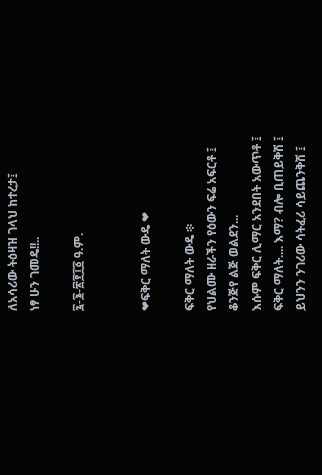ለአሳሪው ትዕዛዝ ገላህ ከተረታ፤
ነፃ ሁን ገመዴ!!..

፯-፮-፳፻፲፩ ዓ.ም.


❤ፍቅር ማለት ውዴ ❤

ፍቅር ማለት ውዴ ፨
የህልሙ ዘራችን የዕውን ፍሬ አፍርቶ ፤
ቆንጅየ ልጅ ወልደን...
እሱም ፍቅር ሊማር አንደበት አውጥቶ ፤
ፍቅር ማለት.... እማ? ብሎ ቢጠይቅሽ ፤
ይህንን ንገሪው ሳትፈሪ ሳይጨንቅሽ ፤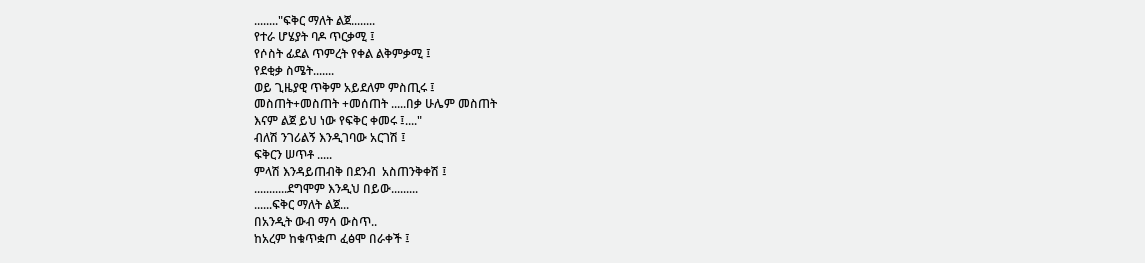........"ፍቅር ማለት ልጀ........
የተራ ሆሄያት ባዶ ጥርቃሚ ፤
የሶስት ፊደል ጥምረት የቀል ልቅምቃሚ ፤
የደቂቃ ስሜት.......
ወይ ጊዜያዊ ጥቅም አይደለም ምስጢሩ ፤
መስጠት+መስጠት +መሰጠት .....በቃ ሁሌም መስጠት
እናም ልጀ ይህ ነው የፍቅር ቀመሩ ፤...."
ብለሽ ንገሪልኝ እንዲገባው አርገሽ ፤
ፍቅርን ሠጥቶ .....
ምላሽ እንዳይጠብቅ በደንብ  አስጠንቅቀሽ ፤
...........ደግሞም እንዲህ በይው.........
......ፍቅር ማለት ልጀ...
በአንዲት ውብ ማሳ ውስጥ..
ከአረም ከቁጥቋጦ ፈፅሞ በራቀች ፤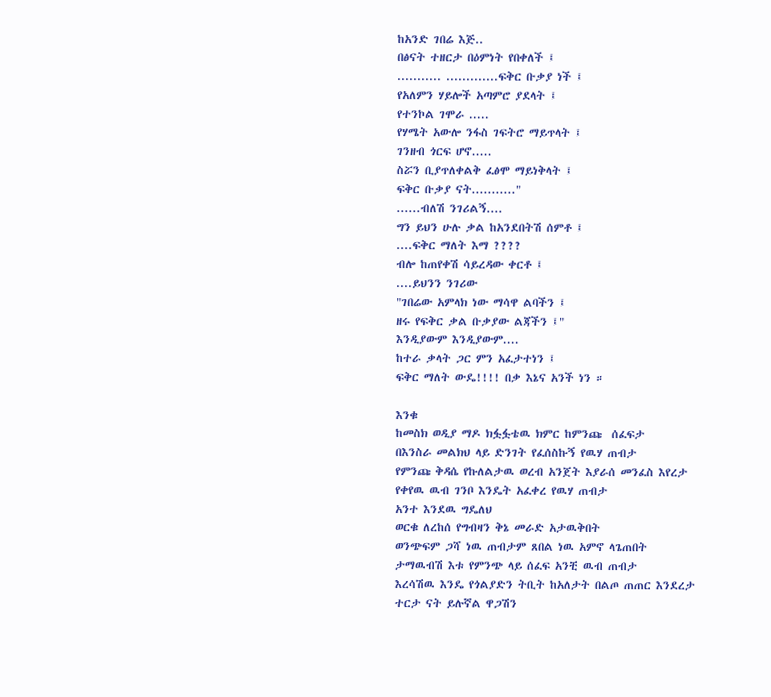ከአንድ ገበሬ እጅ..
በፅናት ተዘርታ በዕምነት የበቀለች ፤
........... .............ፍቅር ቡቃያ ነች ፤
የአለምን ሃይሎች አጣምሮ ያደላት ፤
የተንኮል ገሞራ .....
የሃሜት አውሎ ንፋስ ገፍትሮ ማይጥላት ፤
ገንዘብ ጎርፍ ሆኖ.....
ስሯን ቢያጥለቀልቅ ፈፅሞ ማይነቅላት ፤
ፍቅር ቡቃያ ናት..........."
......ብለሽ ንገሪልኝ....
ግን ይህን ሁሉ ቃል ከአንደበትሽ ሰምቶ ፤
....ፍቅር ማለት እማ ????
ብሎ ከጠየቀሽ ሳይረዳው ቀርቶ ፤
....ይህንን ንገሪው
"ገበሬው አምላክ ነው ማሳዋ ልባችን ፤
ዘሩ የፍቅር ቃል ቡቃያው ልጃችን ፤"
እንዲያውም እንዲያውም....
ከተራ ቃላት ጋር ምን አፈታተነን ፤
ፍቅር ማለት ውዴ!!!! በቃ እኔና አንች ነን ።

እንቁ
ከመስክ ወዲያ ማዶ ክፏፏቴዉ ክምር ከምንጩ  ሰፈፍታ
በእንስራ መልክህ ላይ ድንገት የፈሰስኩኝ የዉሃ ጠብታ
የምንጩ ቅዳሴ የኩለልታዉ ወረብ አንጀት እያራሰ መንፈስ እየረታ
የቀየዉ ዉብ ገንቦ እንዴት አፈቀረ የዉሃ ጠብታ
አንተ እንደዉ ግዴለህ
ወርቁ ለረከሰ የግብዛን ቅኔ መራድ አታዉቅበት
ወንጭፍም ጋሻ ነዉ ጠብታም ጸበል ነዉ አምኖ ላጌጠበት
ታማዉብሽ እቱ የምንጭ ላይ ሰፈፍ አንቺ ዉብ ጠብታ
እረሳሽዉ እንዴ የጎልያድን ትቢት ከአለታት በልጦ ጠጠር እንደረታ
ተርታ ናት ይሉኛል ዋጋሽን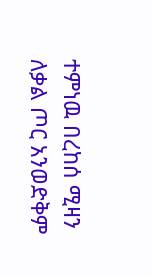ተምነዉ በረከሰ ሚዛን
ለቃል ጦር አንወድቅም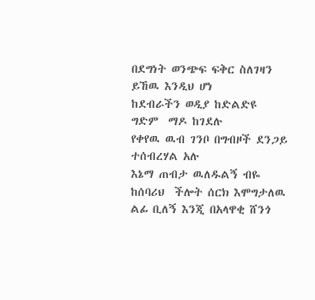በደግነት ወንጭፍ ፍቅር ስለገዛን
ይኸዉ እንዲህ ሆነ
ከደብራችን ወዲያ ከድልድዩ ግድም  ማዶ ከገደሉ
የቀየዉ ዉብ ገንቦ በግብዞች ደንጋይ ተሰብረሃል አሉ
እኔማ ጠብታ ዉለዱልኝ ብዬ ከሰባሪህ  ችሎት ሰርክ እሞግታለዉ
ልፊ ቢለኝ እንጂ በአላዋቂ ሸንጎ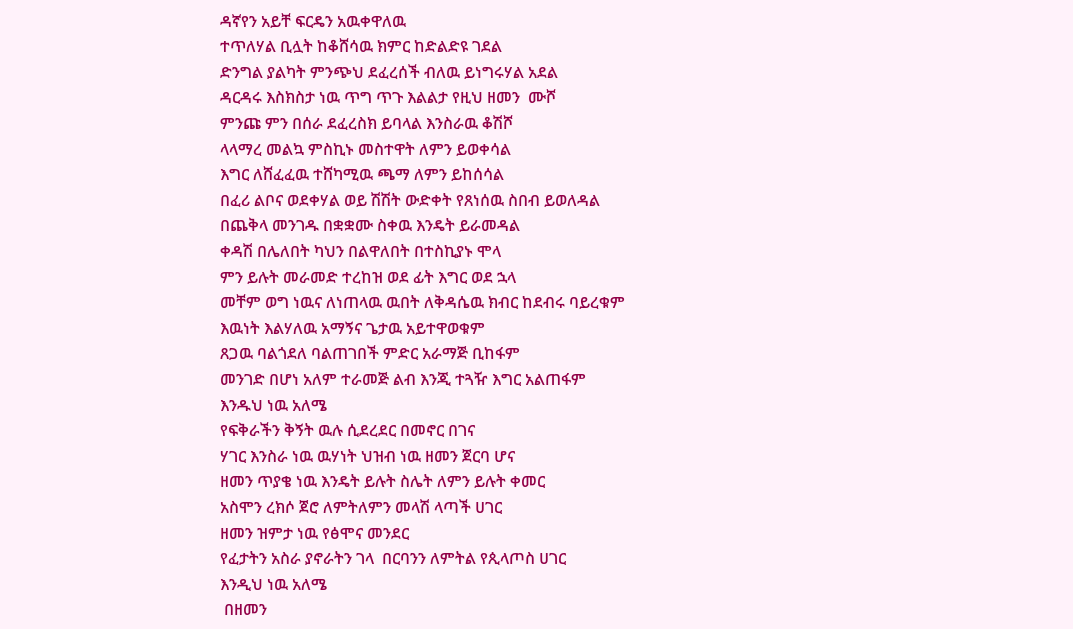ዳኛየን አይቸ ፍርዴን አዉቀዋለዉ
ተጥለሃል ቢሏት ከቆሸሳዉ ክምር ከድልድዩ ገደል
ድንግል ያልካት ምንጭህ ደፈረሰች ብለዉ ይነግሩሃል አደል
ዳርዳሩ እስክስታ ነዉ ጥግ ጥጉ እልልታ የዚህ ዘመን  ሙሾ
ምንጩ ምን በሰራ ደፈረስክ ይባላል እንስራዉ ቆሽሾ
ላላማረ መልኳ ምስኪኑ መስተዋት ለምን ይወቀሳል
እግር ለሸፈፈዉ ተሸካሚዉ ጫማ ለምን ይከሰሳል
በፈሪ ልቦና ወደቀሃል ወይ ሽሽት ውድቀት የጸነሰዉ ስበብ ይወለዳል
በጨቅላ መንገዱ በቋቋሙ ስቀዉ እንዴት ይራመዳል
ቀዳሽ በሌለበት ካህን በልዋለበት በተስኪያኑ ሞላ
ምን ይሉት መራመድ ተረከዝ ወደ ፊት እግር ወደ ኋላ
መቸም ወግ ነዉና ለነጠላዉ ዉበት ለቅዳሴዉ ክብር ከደብሩ ባይረቁም
እዉነት እልሃለዉ አማኝና ጌታዉ አይተዋወቁም
ጸጋዉ ባልጎደለ ባልጠገበች ምድር አራማጅ ቢከፋም
መንገድ በሆነ አለም ተራመጅ ልብ እንጂ ተጓዥ እግር አልጠፋም
እንዱህ ነዉ አለሜ
የፍቅራችን ቅኝት ዉሉ ሲደረደር በመኖር በገና
ሃገር እንስራ ነዉ ዉሃነት ህዝብ ነዉ ዘመን ጀርባ ሆና
ዘመን ጥያቄ ነዉ እንዴት ይሉት ስሌት ለምን ይሉት ቀመር
አስሞን ረክሶ ጀሮ ለምትለምን መላሽ ላጣች ሀገር
ዘመን ዝምታ ነዉ የፅሞና መንደር
የፈታትን አስራ ያኖራትን ገላ  በርባንን ለምትል የጲላጦስ ሀገር
እንዲህ ነዉ አለሜ
 በዘመን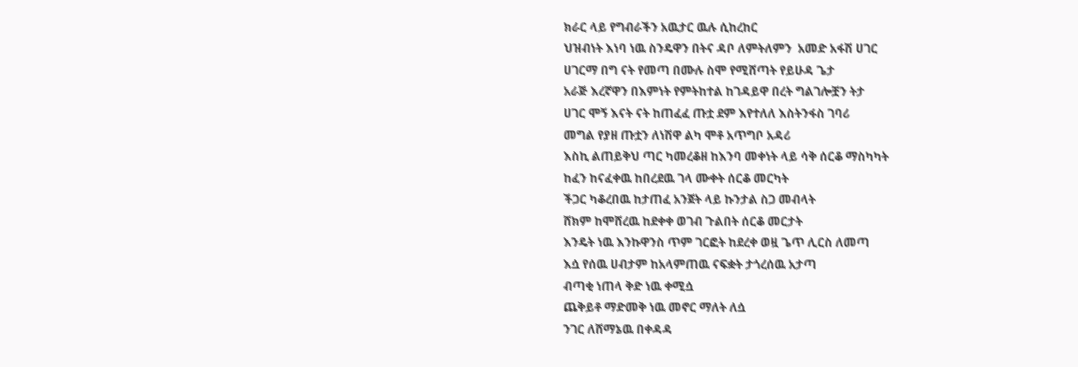ክራር ላይ የግብራችን አዉታር ዉሉ ሲከረከር
ህዝብነት እነባ ነዉ ስንዴዋን በትና ዳቦ ለምትለምን  አመድ አፋሽ ሀገር
ሀገርማ በግ ናት የመጣ በሙሉ ስሞ የሚሸጣት የይሁዳ ጌታ
አራጅ እረኛዋን በእምነት የምትከተል ከገዳይዋ በረት ግልገሎቿን ትታ
ሀገር ሞኝ እናት ናት ከጠፈፈ ጡቷ ደም እየተለለ እስትንፋስ ገባሪ
መግል የያዘ ጡቷን ለነሽዋ ልካ ሞቶ አጥግቦ አዳሪ
እስኪ ልጠይቅህ ጣር ካመረቆዘ ከእንባ መቀነት ላይ ሳቅ ሰርቆ ማስካካት
ከፈን ከናፈቀዉ ከበረደዉ ገላ ሙቀት ሰርቆ መርካት
ችጋር ካቆረበዉ ከታጠፈ አንጀት ላይ ኩንታል ስጋ መብላት
ሸክም ከሞሸረዉ ከደቀቀ ወገብ ጉልበት ሰርቆ መርታት
እንዴት ነዉ እንኩዋንስ ጥም ገርፎት ከደረቀ ወዟ ጌጥ ሊርስ ለመጣ
እሷ የሰዉ ሀብታም ከአላምጠዉ ናፍቋት ታጎረሰዉ አታጣ
ብጣቂ ነጠላ ቅድ ነዉ ቀሚሷ
ጨቅይቶ ማድመቅ ነዉ መኖር ማለት ለሷ
ንገር ለሸማኔዉ በቀዳዳ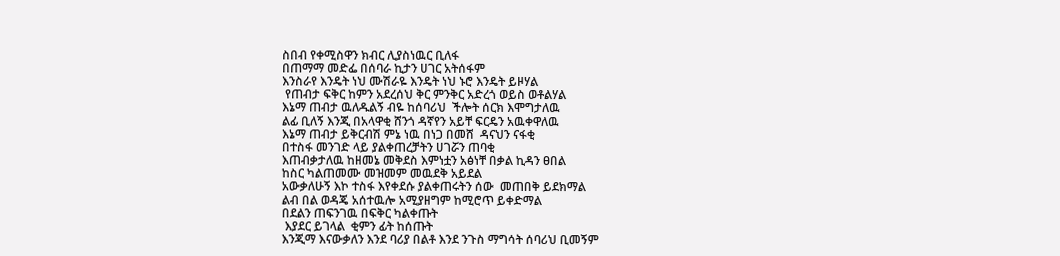ስበብ የቀሚስዋን ክብር ሊያስነዉር ቢለፋ
በጠማማ መድፌ በሰባራ ኪታን ሀገር አትሰፋም
እንስራየ እንዴት ነህ ሙሽራዬ እንዴት ነህ ኑሮ እንዴት ይዞሃል
 የጠብታ ፍቅር ከምን አደረሰህ ቅር ምንቅር አድረጎ ወይስ ወቶልሃል
እኔማ ጠብታ ዉለዱልኝ ብዬ ከሰባሪህ  ችሎት ሰርክ እሞግታለዉ
ልፊ ቢለኝ እንጂ በአላዋቂ ሸንጎ ዳኛየን አይቸ ፍርዴን አዉቀዋለዉ
እኔማ ጠብታ ይቅርብሽ ምኔ ነዉ በነጋ በመሸ  ዳናህን ናፋቂ
በተስፋ መንገድ ላይ ያልቀጠረቻትን ሀገሯን ጠባቂ
እጠብቃታለዉ ከዘመኔ መቅደስ እምነቷን አፅነቸ በቃል ኪዳን ፀበል
ከስር ካልጠመሙ መዝመም መዉደቅ አይደል
አውቃለሁኝ እኮ ተስፋ እየቀደሱ ያልቀጠሩትን ሰው  መጠበቅ ይደክማል
ልብ በል ወዳጄ አሰተዉሎ አሚያዘግም ከሚሮጥ ይቀድማል
በደልን ጠፍንገዉ በፍቅር ካልቀጡት
 እያደር ይገላል  ቂምን ፊት ከሰጡት
እንጂማ እናውቃለን እንደ ባሪያ በልቶ እንደ ንጉስ ማግሳት ሰባሪህ ቢመኝም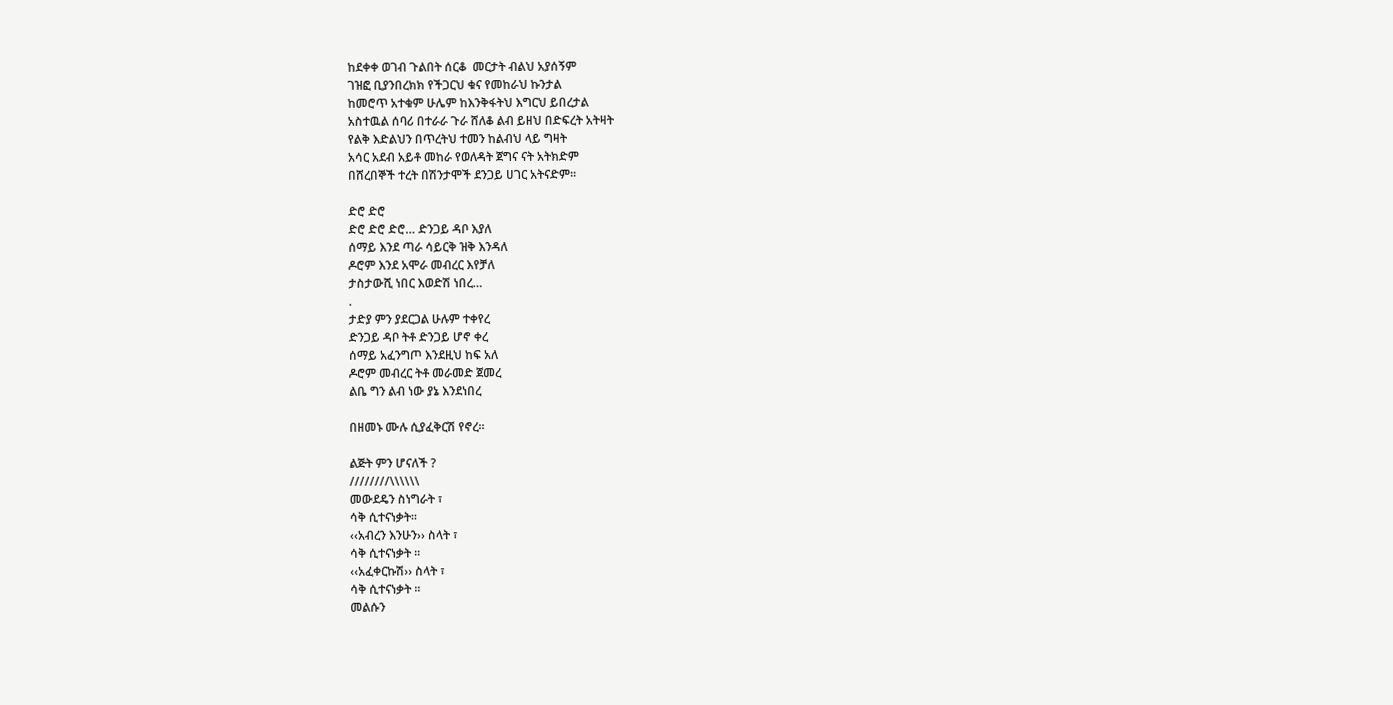ከደቀቀ ወገብ ጉልበት ሰርቆ  መርታት ብልህ አያሰኝም
ገዝፎ ቢያንበረክክ የችጋርህ ቁና የመከራህ ኩንታል
ከመሮጥ አተቁም ሁሌም ከእንቅፋትህ እግርህ ይበረታል
አስተዉል ሰባሪ በተራራ ጉራ ሸለቆ ልብ ይዘህ በድፍረት አትዛት
የልቅ እድልህን በጥረትህ ተመን ከልብህ ላይ ግዛት
አሳር አደብ አይቶ መከራ የወለዳት ጀግና ናት አትክድም
በሸረበኞች ተረት በሽንታሞች ደንጋይ ሀገር አትናድም፡፡

ድሮ ድሮ
ድሮ ድሮ ድሮ… ድንጋይ ዳቦ እያለ
ሰማይ እንደ ጣራ ሳይርቅ ዝቅ እንዳለ
ዶሮም እንደ አሞራ መብረር እየቻለ
ታስታውሺ ነበር እወድሽ ነበረ…
.
ታድያ ምን ያደርጋል ሁሉም ተቀየረ
ድንጋይ ዳቦ ትቶ ድንጋይ ሆኖ ቀረ
ሰማይ አፈንግጦ እንደዚህ ከፍ አለ
ዶሮም መብረር ትቶ መራመድ ጀመረ
ልቤ ግን ልብ ነው ያኔ እንደነበረ

በዘመኑ ሙሉ ሲያፈቅርሽ የኖረ።

ልጅት ምን ሆናለች ?
////////\\\\\\
መውደዴን ስነግራት ፣
ሳቅ ሲተናነቃት፡፡
‹‹አብረን እንሁን›› ስላት ፣
ሳቅ ሲተናነቃት ፡፡
‹‹አፈቀርኩሽ›› ስላት ፣
ሳቅ ሲተናነቃት ፡፡
መልሱን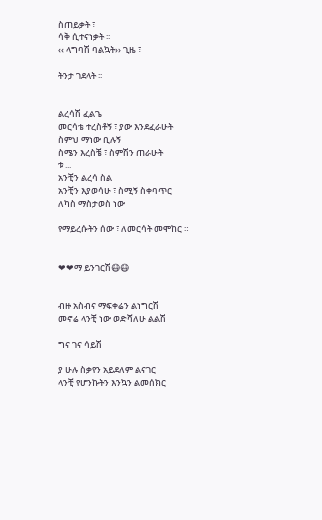ስጠይቃት ፣
ሳቅ ሲተናነቃት ፡፡
‹‹ ላግባሽ ባልኳት›› ጊዜ ፣

ትንታ ገደላት ፡፡


ልረሳሽ ፈልጌ
መርሳቴ ተረስቶኝ ፣ ያው እንደፈራሁት
ስምህ ማነው ቢሉኝ
ስሜን እረስቼ ፣ ስምሽን ጠራሁት
ቱ ...
አንቺን ልረሳ ስል
አንቺን እያወሳሁ ፣ ስሚኝ ስቀባጥር
ለካስ ማስታወስ ነው

የማይረሱትን ሰው ፣ ለመርሳት መሞከር ።


❤❤ማ ይንገርሽ😷😷


ብዙ አስብና ማፍቀሬን ልነግርሽ
መኖሬ ላንቺ ነው ወድሻለሁ ልልሽ

ግና ገና ሳይሽ

ያ ሁሉ ስቃየን አይደለም ልናገር
ላንቺ የሆንኩትን እንኳን ልመሰክር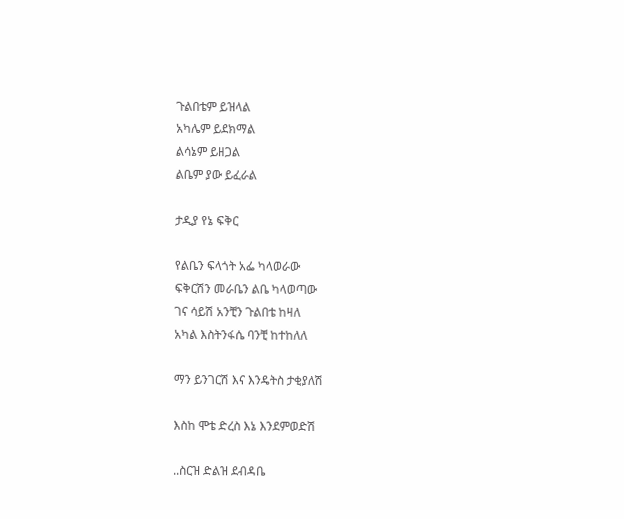ጉልበቴም ይዝላል
አካሌም ይደክማል
ልሳኔም ይዘጋል
ልቤም ያው ይፈራል

ታዲያ የኔ ፍቅር

የልቤን ፍላጎት አፌ ካላወራው
ፍቅርሽን መራቤን ልቤ ካላወጣው
ገና ሳይሽ አንቺን ጉልበቴ ከዛለ
አካል እስትንፋሴ ባንቺ ከተከለለ

ማን ይንገርሽ እና እንዴትስ ታቂያለሽ

እስከ ሞቴ ድረስ እኔ እንደምወድሽ

..ስርዝ ድልዝ ደብዳቤ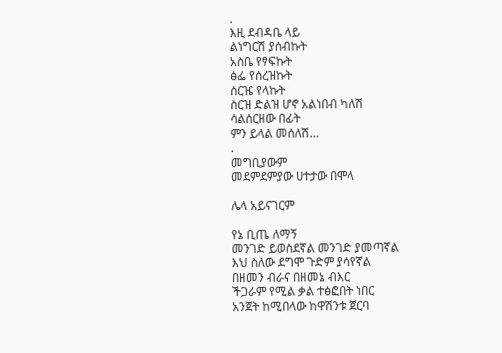.
እዚ ደብዳቤ ላይ
ልነግርሽ ያሰብኩት
አስቤ የፃፍኩት
ፅፌ የሰረዝኩት
ሰርዤ የላኩት
ስርዝ ድልዝ ሆኖ አልነበብ ካለሽ
ሳልሰርዘው በፊት
ምን ይላል መሰለሽ…
.
መግቢያውም
መደምደምያው ሀተታው በሞላ

ሌላ አይናገርም

የኔ ቢጤ ለማኝ
መንገድ ይወስደኛል መንገድ ያመጣኛል
እህ ስለው ደግሞ ጉድም ያሳየኛል
በዘመን ብራና በዘመኔ ብእር
ችጋራም የሚል ቃል ተፅፎበት ነበር
አንጀት ከሚበላው ከዋሽንቱ ጀርባ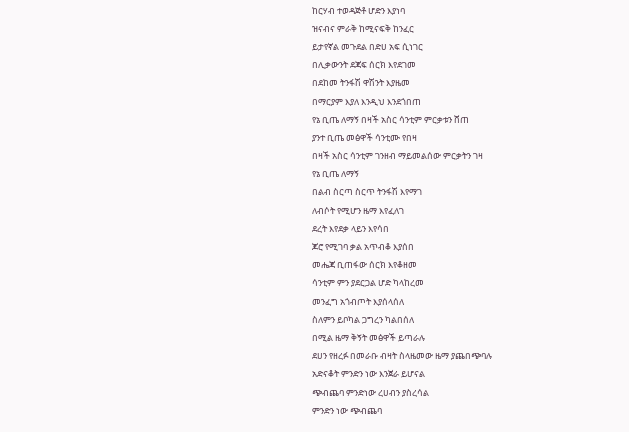ከርሃብ ተወዳጅቶ ሆድን እያነባ
ዝናብና ምራቅ ከሚናፍቅ ከንፈር
ይታየኛል መጉደል በድሀ አፍ ሲነገር
በሊቃውንት ደጃፍ ሰርክ እየደገመ
በደከመ ትንፋሽ ዋሽንት እያዜመ
በማርያም እያለ እንዲህ እንደጎበጠ
የኔ ቢጤ ለማኝ በዛች አስር ሳንቲም ምርቃቱን ሸጠ
ያንተ ቢጤ መፅዋች ሳንቲሙ የበዛ
በዛች አስር ሳንቲም ገንዘብ ማይመልሰው ምርቃትን ገዛ
የኔ ቢጤ ለማኝ
በልብ ስርጣ ስርጥ ትንፋሽ እየማገ
ለብሶት የሚሆን ዜማ እየፈለገ
ደረት እየደቃ ላይን እየሳበ
ጆሮ የሚገባ ቃል አጥብቆ እያሰበ
መሔጃ ቢጠፋው ሰርክ እየቆዘመ
ሳንቲም ምን ያደርጋል ሆድ ካላከረመ
መንፈግ አጎብጦት እያሰላሰለ
ስለምን ይቦካል ጋግረን ካልበሰለ
በሚል ዜማ ቅኝት መፅዋች ይጣራሉ
ደሀን የዘረፉ በመራቡ ብዛት ስላዜመው ዜማ ያጨበጭባሉ
አድናቆት ምንድን ነው እንጀራ ይሆናል
ጭብጨባ ምንድነው ረሀብን ያስረሳል
ምንድን ነው ጭብጨባ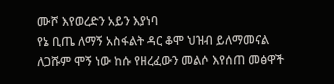ሙሾ እየወረድን አይን እያነባ
የኔ ቢጤ ለማኝ አስፋልት ዳር ቆሞ ህዝብ ይለማመናል
ለጋሹም ሞኝ ነው ከሱ የዘረፈውን መልሶ እየሰጠ መፅዋች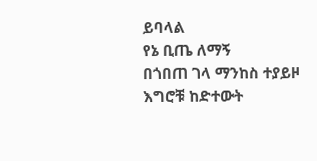ይባላል
የኔ ቢጤ ለማኝ
በጎበጠ ገላ ማንከስ ተያይዞ
እግሮቹ ከድተውት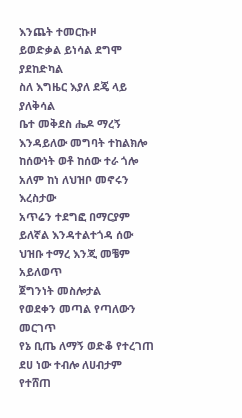እንጨት ተመርኩዞ
ይወድቃል ይነሳል ደግሞ ያደከድካል
ስለ እግዜር እያለ ደጄ ላይ ያለቅሳል
ቤተ መቅደስ ሔዶ ማረኝ እንዳይለው መግባት ተከልክሎ
ከሰውነት ወቶ ከሰው ተራ ጎሎ
አለም ከነ ለህዝቦ መኖሩን እረስታው
አጥሬን ተደግፎ በማርያም ይለኛል እንዳተልተጎዳ ሰው
ህዝቡ ተማረ እንጂ መቼም አይለወጥ
ጀግንነት መስሎታል
የወደቀን መጣል የጣለውን መርገጥ
የኔ ቢጤ ለማኝ ወድቆ የተረገጠ
ደሀ ነው ተብሎ ለሀብታም የተሸጠ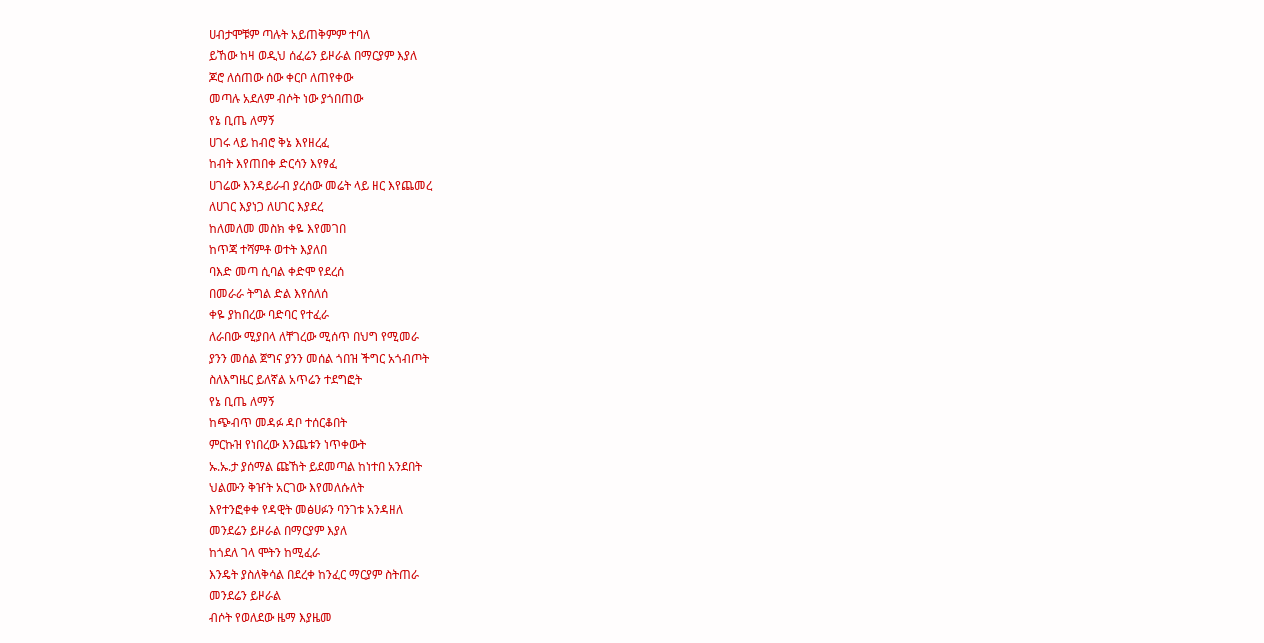ሀብታሞቹም ጣሉት አይጠቅምም ተባለ
ይኸው ከዛ ወዲህ ሰፈሬን ይዞራል በማርያም እያለ
ጆሮ ለሰጠው ሰው ቀርቦ ለጠየቀው
መጣሉ አደለም ብሶት ነው ያጎበጠው
የኔ ቢጤ ለማኝ
ሀገሩ ላይ ከብሮ ቅኔ እየዘረፈ
ከብት እየጠበቀ ድርሳን እየፃፈ
ሀገሬው እንዳይራብ ያረሰው መሬት ላይ ዘር እየጨመረ
ለሀገር እያነጋ ለሀገር እያደረ
ከለመለመ መስክ ቀዬ እየመገበ
ከጥጃ ተሻምቶ ወተት እያለበ
ባእድ መጣ ሲባል ቀድሞ የደረሰ
በመራራ ትግል ድል እየሰለሰ
ቀዬ ያከበረው ባድባር የተፈራ
ለራበው ሚያበላ ለቸገረው ሚሰጥ በህግ የሚመራ
ያንን መሰል ጀግና ያንን መሰል ጎበዝ ችግር አጎብጦት
ስለእግዜር ይለኛል አጥሬን ተደግፎት
የኔ ቢጤ ለማኝ
ከጭብጥ መዳፉ ዳቦ ተሰርቆበት
ምርኩዝ የነበረው እንጨቱን ነጥቀውት
ኡ.ኡ.ታ ያሰማል ጩኸት ይደመጣል ከነተበ አንደበት
ህልሙን ቅዠት አርገው እየመለሱለት
እየተንፎቀቀ የዳዊት መፅሀፉን ባንገቱ አንዳዘለ
መንደሬን ይዞራል በማርያም እያለ
ከጎደለ ገላ ሞትን ከሚፈራ
እንዴት ያስለቅሳል በደረቀ ከንፈር ማርያም ስትጠራ
መንደሬን ይዞራል
ብሶት የወለደው ዜማ እያዜመ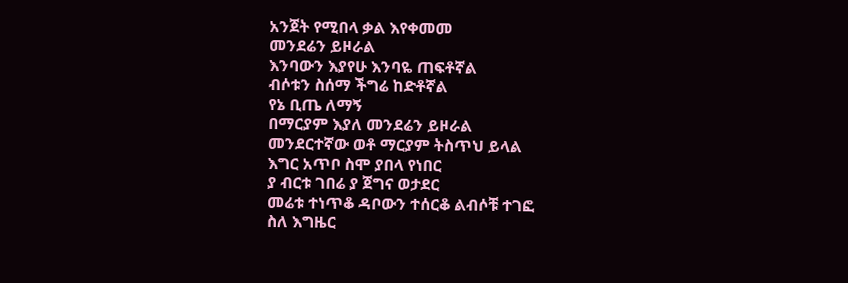አንጀት የሚበላ ቃል እየቀመመ
መንደሬን ይዞራል
እንባውን እያየሁ እንባዬ ጠፍቶኛል
ብሶቱን ስሰማ ችግሬ ከድቶኛል
የኔ ቢጤ ለማኝ
በማርያም እያለ መንደሬን ይዞራል
መንደርተኛው ወቶ ማርያም ትስጥህ ይላል
እግር አጥቦ ስሞ ያበላ የነበር
ያ ብርቱ ገበሬ ያ ጀግና ወታደር
መሬቱ ተነጥቆ ዳቦውን ተሰርቆ ልብሶቹ ተገፎ
ስለ እግዜር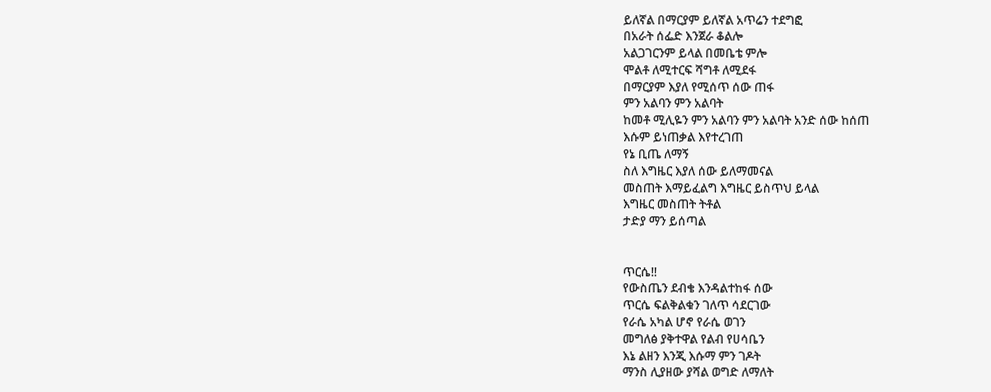ይለኛል በማርያም ይለኛል አጥሬን ተደግፎ
በአራት ሰፌድ እንጀራ ቆልሎ
አልጋገርንም ይላል በመቤቴ ምሎ
ሞልቶ ለሚተርፍ ሻግቶ ለሚደፋ
በማርያም እያለ የሚሰጥ ሰው ጠፋ
ምን አልባን ምን አልባት
ከመቶ ሚሊዬን ምን አልባን ምን አልባት አንድ ሰው ከሰጠ
እሱም ይነጠቃል እየተረገጠ
የኔ ቢጤ ለማኝ
ስለ እግዜር እያለ ሰው ይለማመናል
መስጠት እማይፈልግ እግዜር ይስጥህ ይላል
እግዜር መስጠት ትቶል
ታድያ ማን ይሰጣል


ጥርሴ!!
የውስጤን ደብቄ እንዳልተከፋ ሰው
ጥርሴ ፍልቅልቁን ገለጥ ሳደርገው
የራሴ አካል ሆኖ የራሴ ወገን
መግለፅ ያቅተዋል የልብ የሀሳቤን
እኔ ልዘን እንጂ እሱማ ምን ገዶት
ማንስ ሊያዘው ያሻል ወግድ ለማለት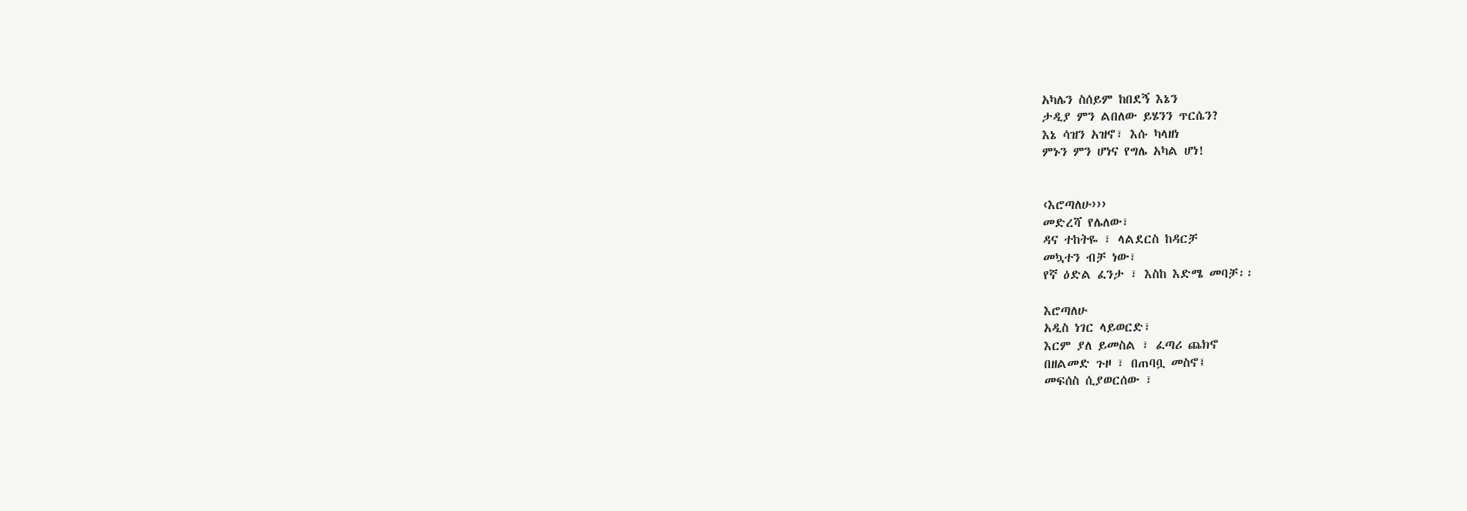አካሌን ስሰይም ከበደኝ እኔን
ታዲያ ምን ልበለው ይሄንን ጥርሴን?
እኔ ሳዝን አዝኖ፣ እሱ ካላዘነ
ምኑን ምን ሆነና የግሌ አካል ሆነ!


‹እሮጣለሁ›››
መድረሻ የሌለው፣
ዳና ተከትዬ ፣ ላልደርስ ከዳርቻ
መኳተን ብቻ ነው፣
የኛ ዕድል ፈንታ ፣ እስከ እድሜ መባቻ፡፡

እሮጣለሁ
አዲስ ነገር ላይወርድ፣
እርም ያለ ይመስል ፣ ፈጣሪ ጨክኖ
በዘልመድ ጉዞ ፣ በጠባቧ መስኖ፤
መፍሰስ ሲያወርሰው ፣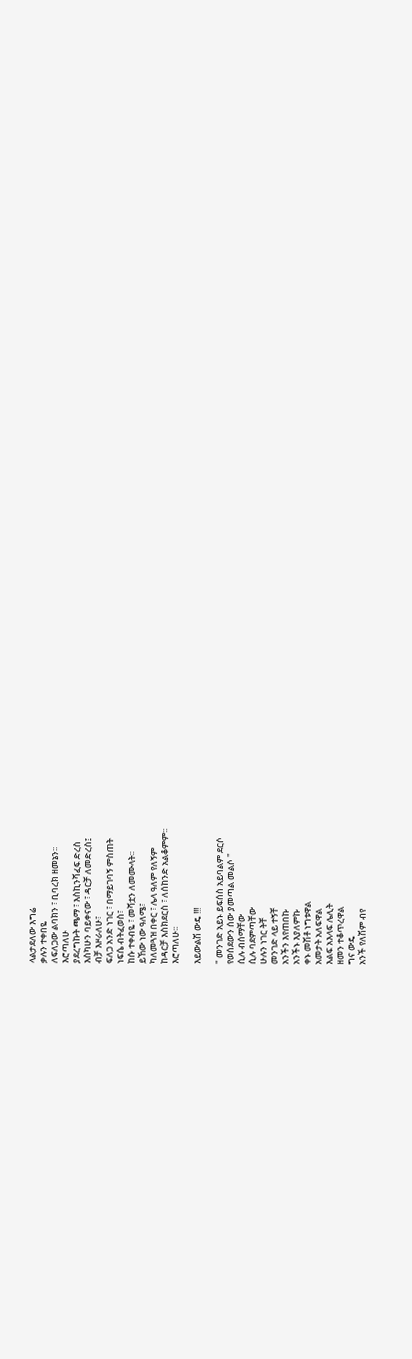ላልታደለው እግሬ
ቃሉን ተቀበዬ
ለፍለጋው ልባክን ፣ ቢባረክ ዘመኔን፡፡
እሮጣለሁ
ያደረግኩት ጫማ ፣ እስኪንሻፈፍ ድረስ
እስካሁን ባይቀናው ፣ ዳርቻ ለመድረስ፤
ብቻ እዞራለሁ፣
ፍለጋ አንድ ነገር ፣ በማይገባኝ ምስጠት
ነፍሴ ብትፈወስ፣
ከሱ ተቀብዬ ፣ መሻቷን ለመሙላት፡፡
ይኸው ነው ዓለሜ፣
ካለመጓዝ በቀር ፣ ሌላ ዓለም የለኝም
ከዳርቻ እስክደርስ ፣ ለሰከንድ አልቆምም፡፡
እሮጣለሁ፡፡

እይውልሽ ውዴ !!!

" መንገድ አይኑ ይፍሰስ አይባልም ደርሶ
የወሰደውን ሰው ያመጣል መልሶ "
ሲሉ ብሰማቸው
ሲሉ ባደምጣቸው
ሁሉን ነገር ትቸ
መንገድ ላይ ተኝቸ
አንችን እየጠበኩ
አንችኑ እያለምኩ
ቀኑ መሽቶ ነግቱዋል
አመታት አለፍዋል
እልፍ አእላፍ ሌሊት
ዘመን ተቆጥረዋል
ግና ውዴ
አንች የለሽም ብየ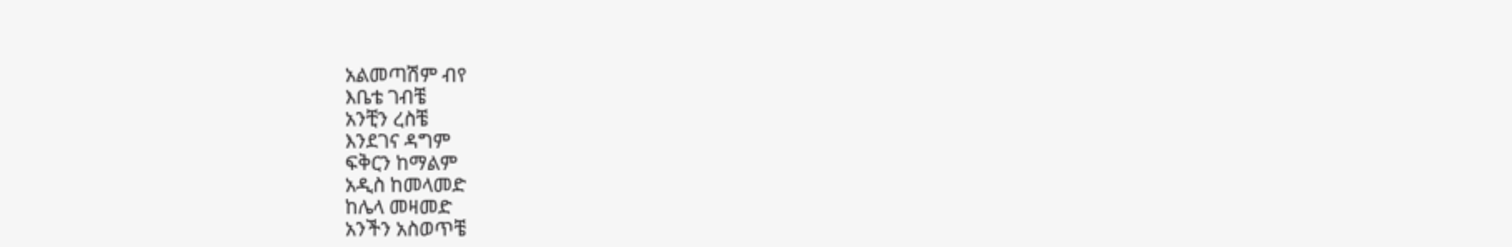አልመጣሽም ብየ
እቤቴ ገብቼ
አንቺን ረስቼ
እንደገና ዳግም
ፍቅርን ከማልም
አዲስ ከመላመድ
ከሌላ መዛመድ
አንችን አስወጥቼ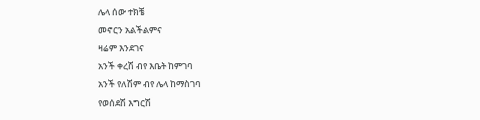ሌላ ሰው ተክቼ
መኖርን አልችልምና
ዛሬም እንደገና
አንች ቀረሽ ብየ እቤት ከምገባ
አንች የለሽም ብየ ሌላ ከማስገባ
የወሰደሽ እግርሽ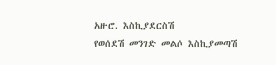አዙሮ. እስኪያደርስሽ
የወሰደሽ መንገድ መልሶ እስኪያመጣሽ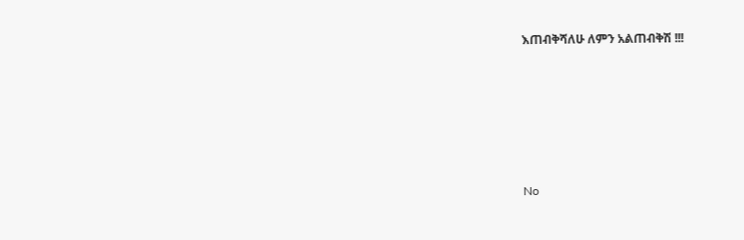እጠብቅሻለሁ ለምን አልጠብቅሽ !!!






No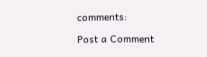comments:

Post a Comment